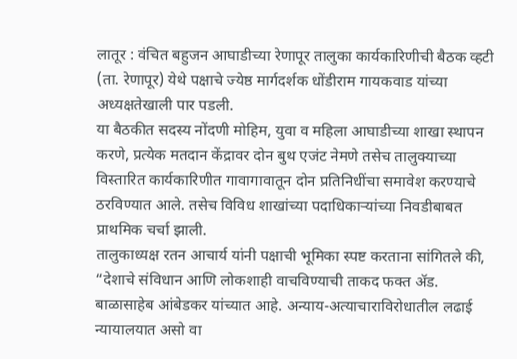लातूर : वंचित बहुजन आघाडीच्या रेणापूर तालुका कार्यकारिणीची बैठक व्हटी (ता. रेणापूर) येथे पक्षाचे ज्येष्ठ मार्गदर्शक धोंडीराम गायकवाड यांच्या अध्यक्षतेखाली पार पडली.
या बैठकीत सदस्य नोंदणी मोहिम, युवा व महिला आघाडीच्या शाखा स्थापन करणे, प्रत्येक मतदान केंद्रावर दोन बुथ एजंट नेमणे तसेच तालुक्याच्या विस्तारित कार्यकारिणीत गावागावातून दोन प्रतिनिधींचा समावेश करण्याचे ठरविण्यात आले. तसेच विविध शाखांच्या पदाधिकाऱ्यांच्या निवडीबाबत प्राथमिक चर्चा झाली.
तालुकाध्यक्ष रतन आचार्य यांनी पक्षाची भूमिका स्पष्ट करताना सांगितले की, “देशाचे संविधान आणि लोकशाही वाचविण्याची ताकद फक्त ॲड. बाळासाहेब आंबेडकर यांच्यात आहे. अन्याय-अत्याचाराविरोधातील लढाई न्यायालयात असो वा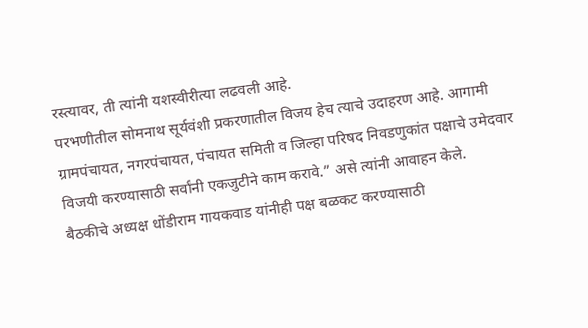रस्त्यावर, ती त्यांनी यशस्वीरीत्या लढवली आहे.
परभणीतील सोमनाथ सूर्यवंशी प्रकरणातील विजय हेच त्याचे उदाहरण आहे. आगामी ग्रामपंचायत, नगरपंचायत, पंचायत समिती व जिल्हा परिषद निवडणुकांत पक्षाचे उमेदवार विजयी करण्यासाठी सर्वांनी एकजुटीने काम करावे.” असे त्यांनी आवाहन केले.
बैठकीचे अध्यक्ष धोंडीराम गायकवाड यांनीही पक्ष बळकट करण्यासाठी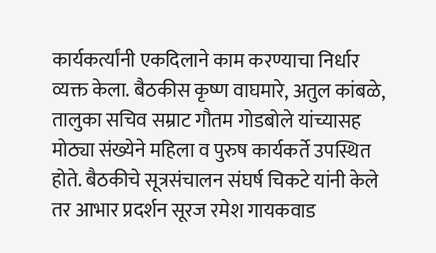कार्यकर्त्यांनी एकदिलाने काम करण्याचा निर्धार व्यक्त केला. बैठकीस कृष्ण वाघमारे, अतुल कांबळे, तालुका सचिव सम्राट गौतम गोडबोले यांच्यासह मोठ्या संख्येने महिला व पुरुष कार्यकर्ते उपस्थित होते. बैठकीचे सूत्रसंचालन संघर्ष चिकटे यांनी केले तर आभार प्रदर्शन सूरज रमेश गायकवाड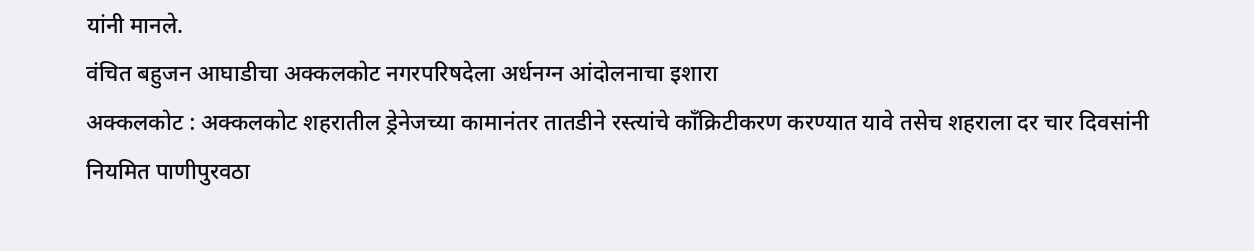यांनी मानले.
वंचित बहुजन आघाडीचा अक्कलकोट नगरपरिषदेला अर्धनग्न आंदोलनाचा इशारा
अक्कलकोट : अक्कलकोट शहरातील ड्रेनेजच्या कामानंतर तातडीने रस्त्यांचे काँक्रिटीकरण करण्यात यावे तसेच शहराला दर चार दिवसांनी नियमित पाणीपुरवठा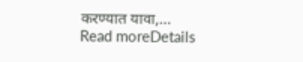करण्यात यावा,...
Read moreDetails